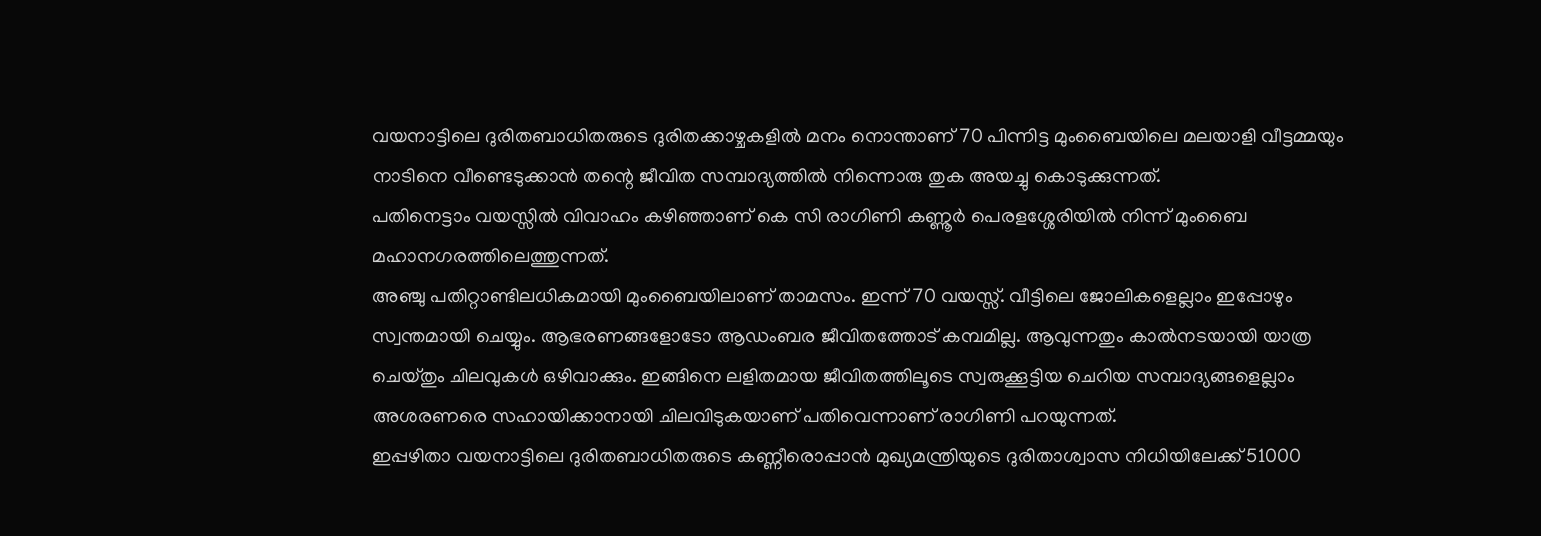വയനാട്ടിലെ ദുരിതബാധിതരുടെ ദുരിതക്കാഴ്ചകളിൽ മനം നൊന്താണ് 70 പിന്നിട്ട മുംബൈയിലെ മലയാളി വീട്ടമ്മയും നാടിനെ വീണ്ടെടുക്കാൻ തന്റെ ജീവിത സമ്പാദ്യത്തിൽ നിന്നൊരു തുക അയച്ചു കൊടുക്കുന്നത്.
പതിനെട്ടാം വയസ്സിൽ വിവാഹം കഴിഞ്ഞാണ് കെ സി രാഗിണി കണ്ണൂർ പെരളശ്ശേരിയിൽ നിന്ന് മുംബൈ മഹാനഗരത്തിലെത്തുന്നത്.
അഞ്ചു പതിറ്റാണ്ടിലധികമായി മുംബൈയിലാണ് താമസം. ഇന്ന് 70 വയസ്സ്. വീട്ടിലെ ജോലികളെല്ലാം ഇപ്പോഴും സ്വന്തമായി ചെയ്യും. ആഭരണങ്ങളോടോ ആഡംബര ജീവിതത്തോട് കമ്പമില്ല. ആവുന്നതും കാൽനടയായി യാത്ര ചെയ്തും ചിലവുകൾ ഒഴിവാക്കും. ഇങ്ങിനെ ലളിതമായ ജീവിതത്തിലൂടെ സ്വരുക്കൂട്ടിയ ചെറിയ സമ്പാദ്യങ്ങളെല്ലാം അശരണരെ സഹായിക്കാനായി ചിലവിടുകയാണ് പതിവെന്നാണ് രാഗിണി പറയുന്നത്.
ഇപ്പഴിതാ വയനാട്ടിലെ ദുരിതബാധിതരുടെ കണ്ണീരൊപ്പാൻ മുഖ്യമന്ത്രിയുടെ ദുരിതാശ്വാസ നിധിയിലേക്ക് 51000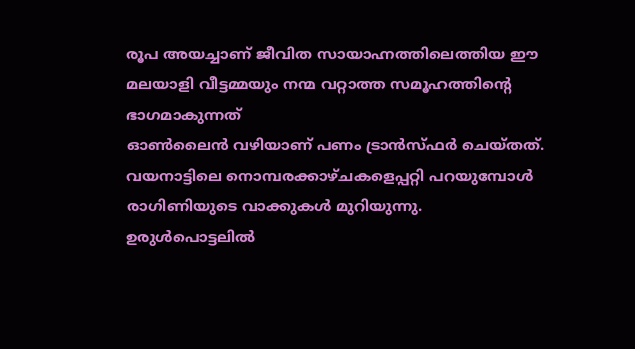രൂപ അയച്ചാണ് ജീവിത സായാഹ്നത്തിലെത്തിയ ഈ മലയാളി വീട്ടമ്മയും നന്മ വറ്റാത്ത സമൂഹത്തിന്റെ ഭാഗമാകുന്നത്
ഓൺലൈൻ വഴിയാണ് പണം ട്രാൻസ്ഫർ ചെയ്തത്.
വയനാട്ടിലെ നൊമ്പരക്കാഴ്ചകളെപ്പറ്റി പറയുമ്പോൾ രാഗിണിയുടെ വാക്കുകൾ മുറിയുന്നു.
ഉരുൾപൊട്ടലിൽ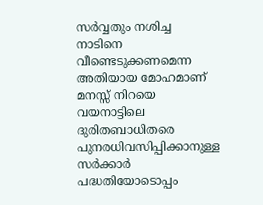സർവ്വതും നശിച്ച നാടിനെ വീണ്ടെടുക്കണമെന്ന അതിയായ മോഹമാണ് മനസ്സ് നിറയെ
വയനാട്ടിലെ ദുരിതബാധിതരെ പുനരധിവസിപ്പിക്കാനുള്ള സർക്കാർ പദ്ധതിയോടൊപ്പം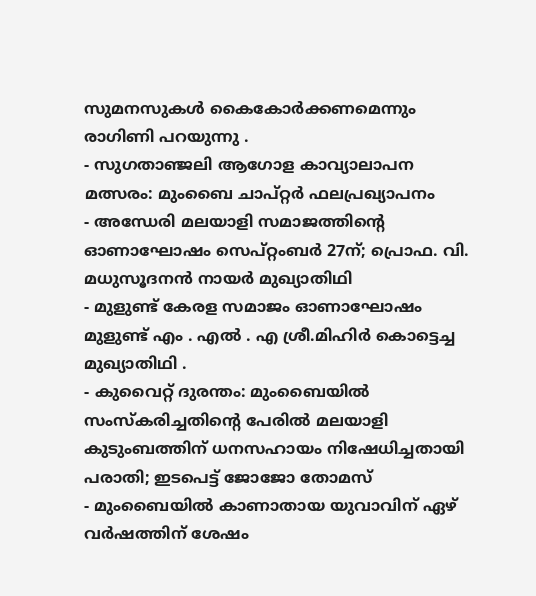സുമനസുകൾ കൈകോർക്കണമെന്നും രാഗിണി പറയുന്നു .
- സുഗതാഞ്ജലി ആഗോള കാവ്യാലാപന മത്സരം: മുംബൈ ചാപ്റ്റർ ഫലപ്രഖ്യാപനം
- അന്ധേരി മലയാളി സമാജത്തിന്റെ ഓണാഘോഷം സെപ്റ്റംബർ 27ന്; പ്രൊഫ. വി. മധുസൂദനൻ നായർ മുഖ്യാതിഥി
- മുളുണ്ട് കേരള സമാജം ഓണാഘോഷം മുളുണ്ട് എം . എൽ . എ ശ്രീ.മിഹിർ കൊട്ടെച്ച മുഖ്യാതിഥി .
- കുവൈറ്റ് ദുരന്തം: മുംബൈയിൽ സംസ്കരിച്ചതിന്റെ പേരിൽ മലയാളി കുടുംബത്തിന് ധനസഹായം നിഷേധിച്ചതായി പരാതി; ഇടപെട്ട് ജോജോ തോമസ്
- മുംബൈയിൽ കാണാതായ യുവാവിന് ഏഴ് വർഷത്തിന് ശേഷം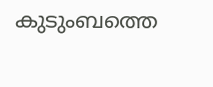കുടുംബത്തെ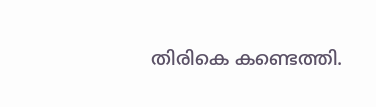തിരികെ കണ്ടെത്തി.